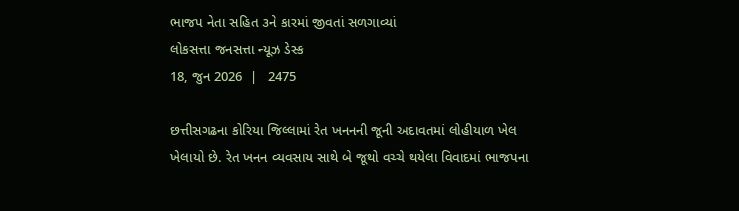ભાજપ નેતા સહિત ૩ને કારમાં જીવતાં સળગાવ્યાં
લોકસત્તા જનસત્તા ન્યૂઝ ડેસ્ક
18, જુન 2026  |   2475

છત્તીસગઢના કોરિયા જિલ્લામાં રેત ખનનની જૂની અદાવતમાં લોહીયાળ ખેલ ખેલાયો છે. રેત ખનન વ્યવસાય સાથે બે જૂથો વચ્ચે થયેલા વિવાદમાં ભાજપના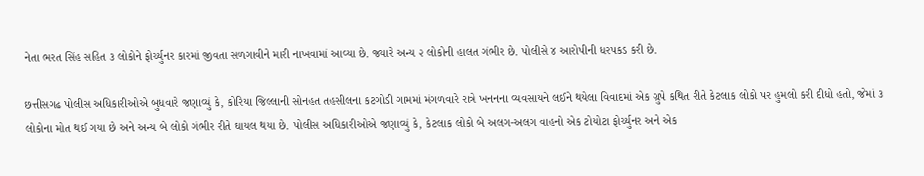નેતા ભરત સિંહ સહિત ૩ લોકોને ફોર્ચ્યુનર કારમાં જીવતા સળગાવીને મારી નાખવામાં આવ્યા છે. જ્યારે અન્ય ૨ લોકોની હાલત ગંભીર છે. પોલીસે ૪ આરોપીની ધરપકડ કરી છે.

છત્તીસગઢ પોલીસ અધિકારીઓએ બુધવારે જણાવ્યું કે, કોરિયા જિલ્લાની સોનહત તહસીલના કટગોડી ગામમાં મંગળવારે રાત્રે ખનનના વ્યવસાયને લઈને થયેલા વિવાદમાં એક ગ્રુપે કથિત રીતે કેટલાક લોકો પર હુમલો કરી દીધો હતો, જેમાં ૩ લોકોના મોત થઈ ગયા છે અને અન્ય બે લોકો ગંભીર રીતે ઘાયલ થયા છે. પોલીસ અધિકારીઓએ જણાવ્યું કે, કેટલાક લોકો બે અલગ-અલગ વાહનો એક ટોયોટા ફોર્ચ્યુનર અને એક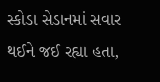સ્કોડા સેડાનમાં સવાર થઈને જઈ રહ્યા હતા,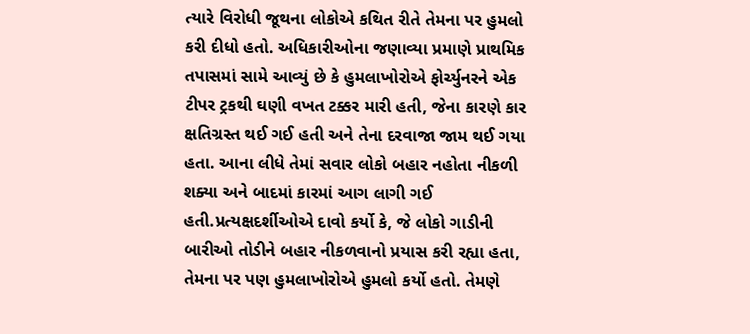ત્યારે વિરોધી જૂથના લોકોએ કથિત રીતે તેમના પર હુમલો કરી દીધો હતો. અધિકારીઓના જણાવ્યા પ્રમાણે પ્રાથમિક તપાસમાં સામે આવ્યું છે કે હુમલાખોરોએ ફોર્ચ્યુનરને એક ટીપર ટ્રકથી ઘણી વખત ટક્કર મારી હતી, જેના કારણે કાર ક્ષતિગ્રસ્ત થઈ ગઈ હતી અને તેના દરવાજા જામ થઈ ગયા હતા. આના લીધે તેમાં સવાર લોકો બહાર નહોતા નીકળી શક્યા અને બાદમાં કારમાં આગ લાગી ગઈ હતી.પ્રત્યક્ષદર્શીઓએ દાવો કર્યો કે, જે લોકો ગાડીની બારીઓ તોડીને બહાર નીકળવાનો પ્રયાસ કરી રહ્યા હતા, તેમના પર પણ હુમલાખોરોએ હુમલો કર્યો હતો. તેમણે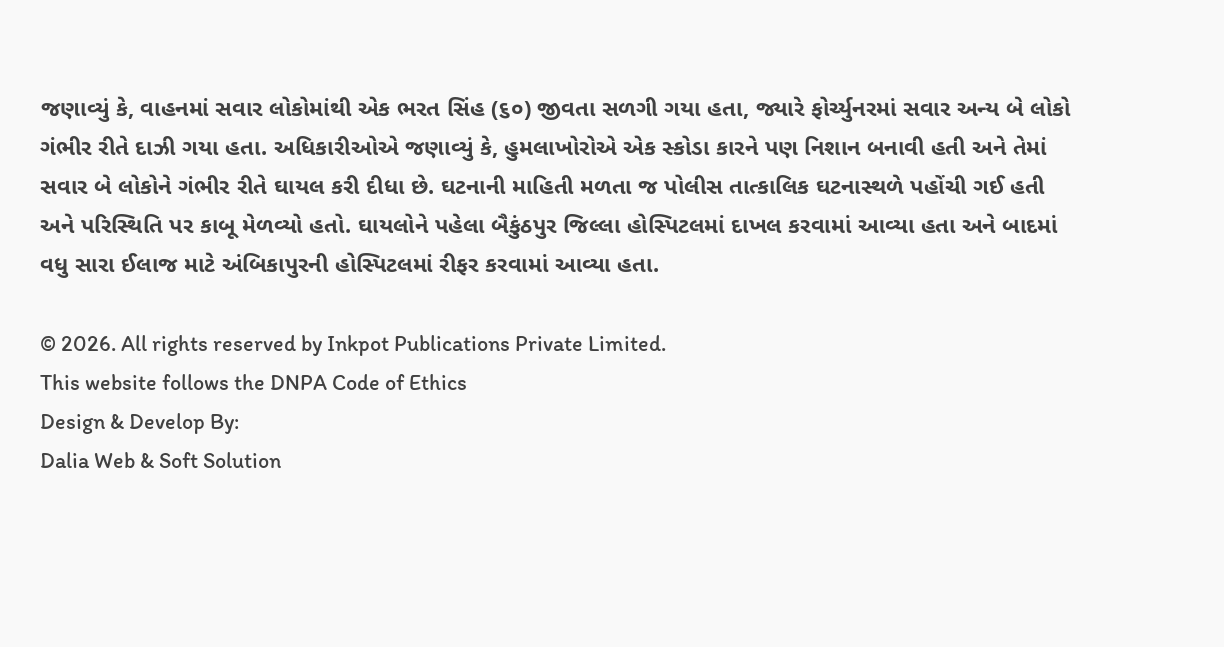જણાવ્યું કે, વાહનમાં સવાર લોકોમાંથી એક ભરત સિંહ (૬૦) જીવતા સળગી ગયા હતા, જ્યારે ફોર્ચ્યુનરમાં સવાર અન્ય બે લોકો ગંભીર રીતે દાઝી ગયા હતા. અધિકારીઓએ જણાવ્યું કે, હુમલાખોરોએ એક સ્કોડા કારને પણ નિશાન બનાવી હતી અને તેમાં સવાર બે લોકોને ગંભીર રીતે ઘાયલ કરી દીધા છે. ઘટનાની માહિતી મળતા જ પોલીસ તાત્કાલિક ઘટનાસ્થળે પહોંચી ગઈ હતી અને પરિસ્થિતિ પર કાબૂ મેળવ્યો હતો. ઘાયલોને પહેલા બૈકુંઠપુર જિલ્લા હોસ્પિટલમાં દાખલ કરવામાં આવ્યા હતા અને બાદમાં વધુ સારા ઈલાજ માટે અંબિકાપુરની હોસ્પિટલમાં રીફર કરવામાં આવ્યા હતા.

© 2026. All rights reserved by Inkpot Publications Private Limited.
This website follows the DNPA Code of Ethics
Design & Develop By:
Dalia Web & Soft Solution